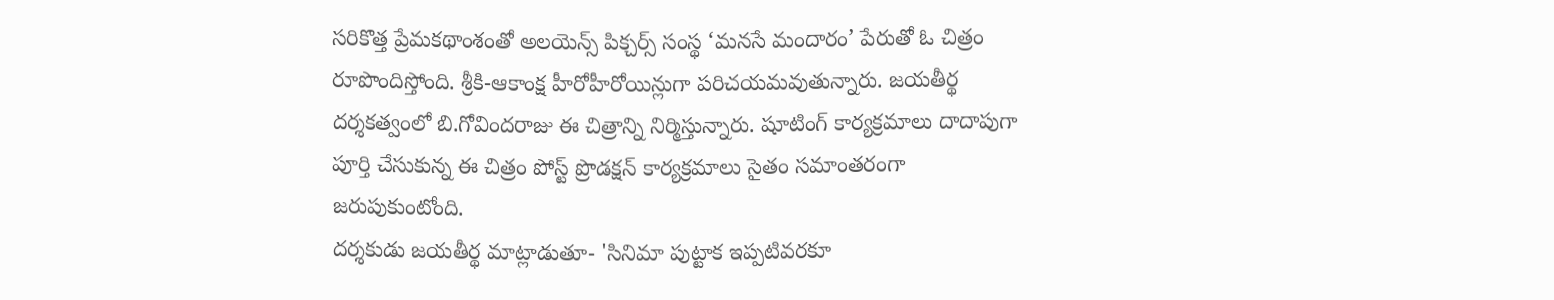సరికొత్త ప్రేమకథాంశంతో అలయెన్స్ పిక్చర్స్ సంస్థ ‘మనసే మందారం’ పేరుతో ఓ చిత్రం
రూపొందిస్తోంది. శ్రీకి-ఆకాంక్ష హీరోహీరోయిన్లుగా పరిచయమవుతున్నారు. జయతీర్థ
దర్శకత్వంలో బి.గోవిందరాజు ఈ చిత్రాన్ని నిర్మిస్తున్నారు. షూటింగ్ కార్యక్రమాలు దాదాపుగా
పూర్తి చేసుకున్న ఈ చిత్రం పోస్ట్ ప్రొడక్షన్ కార్యక్రమాలు సైతం సమాంతరంగా
జరుపుకుంటోంది.
దర్శకుడు జయతీర్థ మాట్లాడుతూ- 'సినిమా పుట్టాక ఇప్పటివరకూ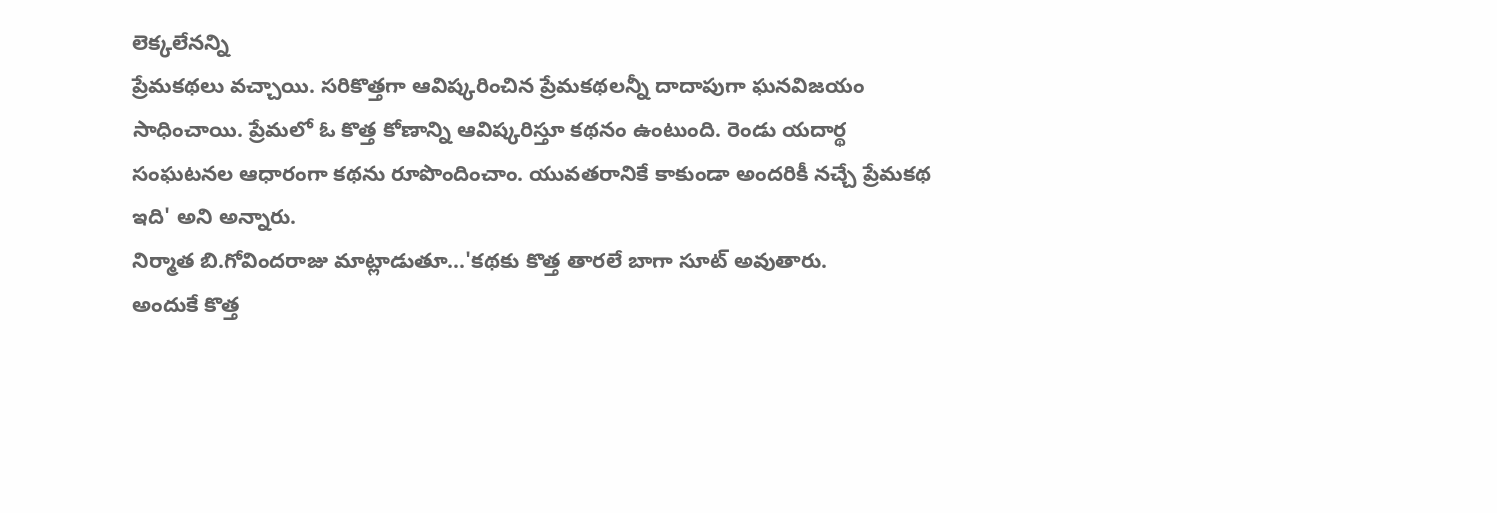లెక్కలేనన్ని
ప్రేమకథలు వచ్చాయి. సరికొత్తగా ఆవిష్కరించిన ప్రేమకథలన్నీ దాదాపుగా ఘనవిజయం
సాధించాయి. ప్రేమలో ఓ కొత్త కోణాన్ని ఆవిష్కరిస్తూ కథనం ఉంటుంది. రెండు యదార్థ
సంఘటనల ఆధారంగా కథను రూపొందించాం. యువతరానికే కాకుండా అందరికీ నచ్చే ప్రేమకథ
ఇది' అని అన్నారు.
నిర్మాత బి.గోవిందరాజు మాట్లాడుతూ...'కథకు కొత్త తారలే బాగా సూట్ అవుతారు.
అందుకే కొత్త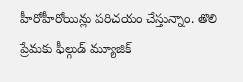హీరోహీరోయిన్లు పరిచయం చేస్తున్నాం. తొలి ప్రేమకు ఫీల్గుడ్ మ్యూజిక్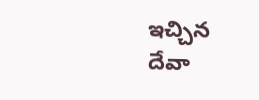ఇచ్చిన
దేవా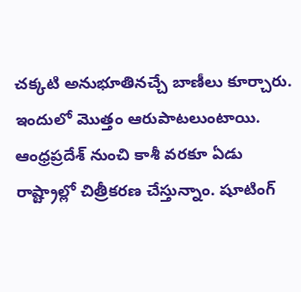చక్కటి అనుభూతినచ్చే బాణీలు కూర్చారు. ఇందులో మొత్తం ఆరుపాటలుంటాయి.
ఆంధ్రప్రదేశ్ నుంచి కాశీ వరకూ ఏడు రాష్ట్రాల్లో చిత్రీకరణ చేస్తున్నాం. షూటింగ్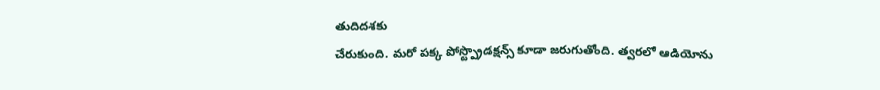తుదిదశకు
చేరుకుంది. మరో పక్క పోస్ట్ప్రొడక్షన్స్ కూడా జరుగుతోంది. త్వరలో ఆడియోను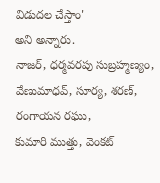విడుదల చేస్తాం'
అని అన్నారు.
నాజర్, ధర్మవరపు సుబ్రహ్మణ్యం, వేణుమాధవ్, సూర్య, శరణ్, రంగాయన రఘు,
కుమారి ముత్తు, వెంకట్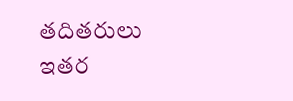తదితరులు ఇతర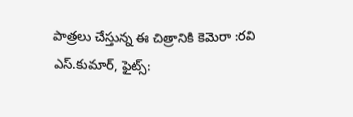పాత్రలు చేస్తున్న ఈ చిత్రానికి కెమెరా :రవి
ఎస్.కుమార్, ఫైట్స్: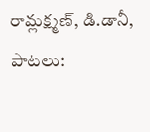రామ్లక్ష్మణ్, డి.డానీ, పాటలు: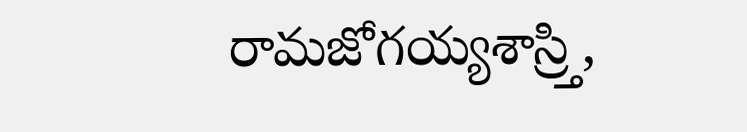రామజోగయ్యశాస్ర్తి,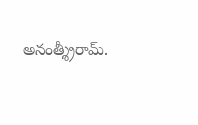అనంత్శ్రీరామ్.